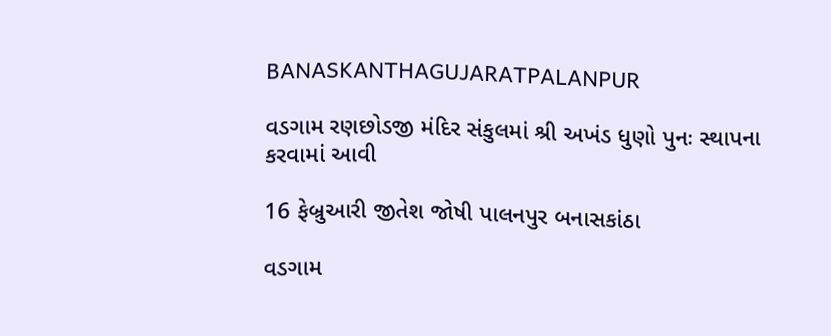BANASKANTHAGUJARATPALANPUR

વડગામ રણછોડજી મંદિર સંકુલમાં શ્રી અખંડ ધુણો પુનઃ સ્થાપના કરવામાં આવી

16 ફેબ્રુઆરી જીતેશ જોષી પાલનપુર બનાસકાંઠા

વડગામ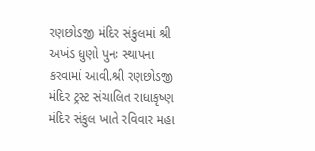રણછોડજી મંદિર સંકુલમાં શ્રી અખંડ ધુણો પુનઃ સ્થાપના કરવામાં આવી.શ્રી રણછોડજી મંદિર ટ્રસ્ટ સંચાલિત રાધાકૃષ્ણ મંદિર સંકુલ ખાતે રવિવાર મહા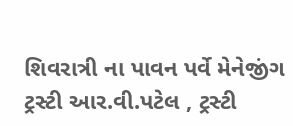શિવરાત્રી ના પાવન પર્વે મેનેજીંગ ટ્રસ્ટી આર.વી.પટેલ , ટ્રસ્ટી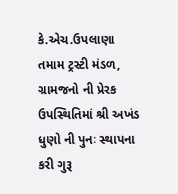કે.એચ.ઉપલાણા તમામ ટ્રસ્ટી મંડળ, ગ્રામજનો ની પ્રેરક ઉપસ્થિતિમાં શ્રી અખંડ ધુણો ની પુનઃ સ્થાપના કરી ગુરૂ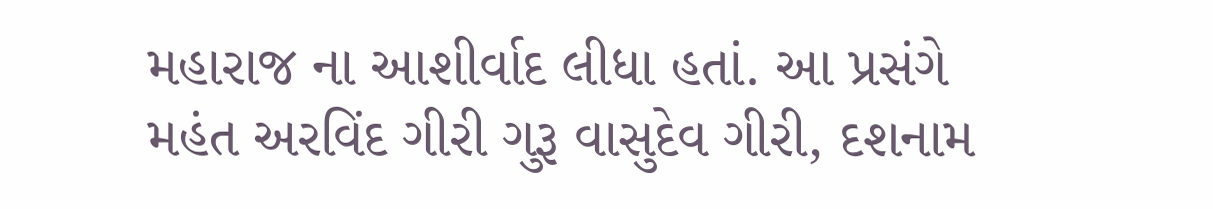મહારાજ ના આશીર્વાદ લીધા હતાં. આ પ્રસંગે મહંત અરવિંદ ગીરી ગુરૂ વાસુદેવ ગીરી, દશનામ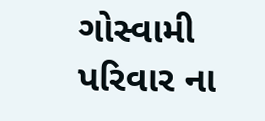ગોસ્વામી પરિવાર ના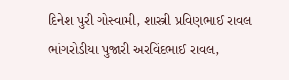દિનેશ પુરી ગોસ્વામી, શાસ્ત્રી પ્રવિણભાઈ રાવલ ભાંગરોડીયા પુજારી અરવિંદભાઈ રાવલ,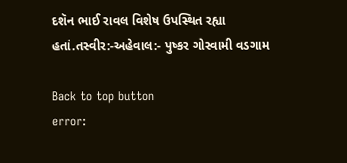દશૅન ભાઈ રાવલ વિશેષ ઉપસ્થિત રહ્યા હતાં.તસ્વીર:-અહેવાલ:- પુષ્કર ગોસ્વામી વડગામ

Back to top button
error: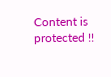Content is protected !!